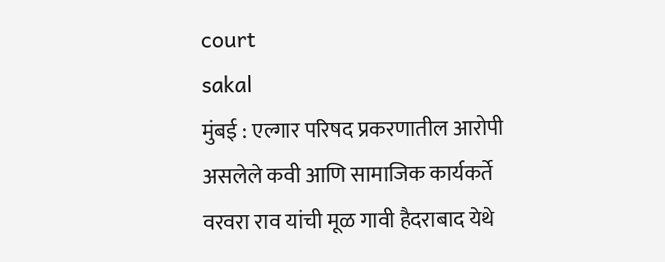court
sakal
मुंबई : एल्गार परिषद प्रकरणातील आरोपी असलेले कवी आणि सामाजिक कार्यकर्ते वरवरा राव यांची मूळ गावी हैदराबाद येथे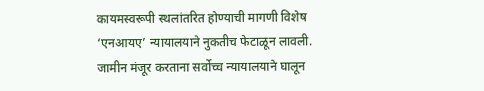कायमस्वरूपी स्थलांतरित होण्याची मागणी विशेष ‘एनआयए’ न्यायालयाने नुकतीच फेटाळून लावली. जामीन मंजूर करताना सर्वोच्च न्यायालयाने घालून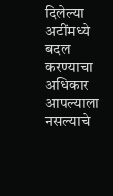दिलेल्या अटींमध्ये बदल करण्याचा अधिकार आपल्याला नसल्याचे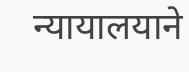न्यायालयाने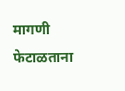मागणी फेटाळताना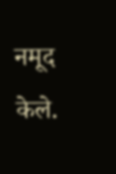नमूद केले.